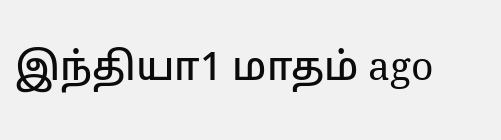இந்தியா1 மாதம் ago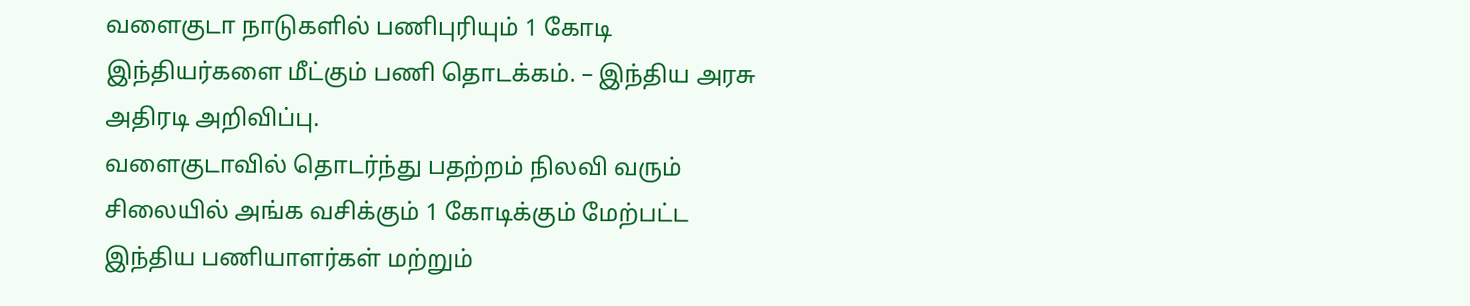வளைகுடா நாடுகளில் பணிபுரியும் 1 கோடி இந்தியர்களை மீட்கும் பணி தொடக்கம். – இந்திய அரசு அதிரடி அறிவிப்பு.
வளைகுடாவில் தொடர்ந்து பதற்றம் நிலவி வரும் சிலையில் அங்க வசிக்கும் 1 கோடிக்கும் மேற்பட்ட இந்திய பணியாளர்கள் மற்றும்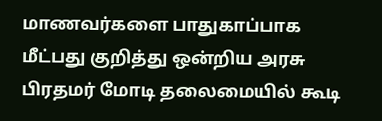மாணவர்களை பாதுகாப்பாக மீட்பது குறித்து ஒன்றிய அரசு பிரதமர் மோடி தலைமையில் கூடி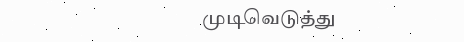முடிவெடுத்து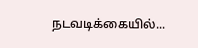நடவடிக்கையில்...